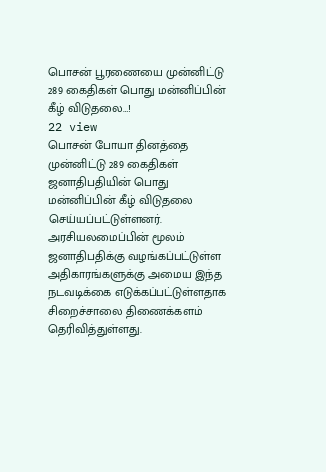பொசன் பூரணையை முன்னிட்டு 289 கைதிகள் பொது மன்னிப்பின் கீழ் விடுதலை…!
22 view
பொசன் போயா தினத்தை முன்னிட்டு 289 கைதிகள் ஜனாதிபதியின் பொது மன்னிப்பின் கீழ் விடுதலை செய்யப்பட்டுள்ளனர். அரசியலமைப்பின் மூலம் ஜனாதிபதிக்கு வழங்கப்பட்டுள்ள அதிகாரங்களுக்கு அமைய இந்த நடவடிக்கை எடுக்கப்பட்டுள்ளதாக சிறைச்சாலை திணைக்களம் தெரிவித்துள்ளது.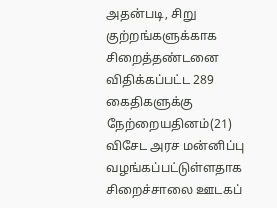அதன்படி, சிறு குற்றங்களுக்காக சிறைத்தண்டனை விதிக்கப்பட்ட 289 கைதிகளுக்கு நேற்றையதினம்(21) விசேட அரச மன்னிப்பு வழங்கப்பட்டுள்ளதாக சிறைச்சாலை ஊடகப்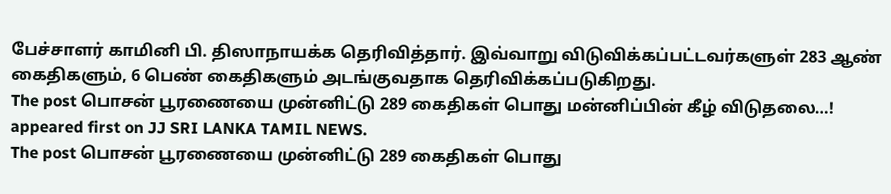பேச்சாளர் காமினி பி. திஸாநாயக்க தெரிவித்தார். இவ்வாறு விடுவிக்கப்பட்டவர்களுள் 283 ஆண் கைதிகளும், 6 பெண் கைதிகளும் அடங்குவதாக தெரிவிக்கப்படுகிறது.
The post பொசன் பூரணையை முன்னிட்டு 289 கைதிகள் பொது மன்னிப்பின் கீழ் விடுதலை…! appeared first on JJ SRI LANKA TAMIL NEWS.
The post பொசன் பூரணையை முன்னிட்டு 289 கைதிகள் பொது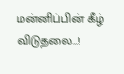மன்னிப்பின் கீழ் விடுதலை…!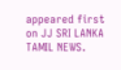appeared first on JJ SRI LANKA TAMIL NEWS.